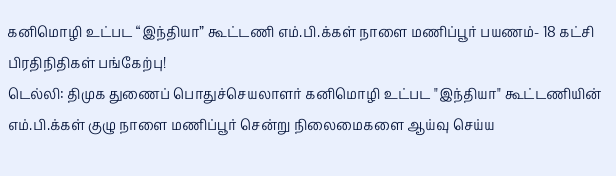கனிமொழி உட்பட “இந்தியா” கூட்டணி எம்.பி.க்கள் நாளை மணிப்பூர் பயணம்- 18 கட்சி பிரதிநிதிகள் பங்கேற்பு!
டெல்லி: திமுக துணைப் பொதுச்செயலாளர் கனிமொழி உட்பட "இந்தியா" கூட்டணியின் எம்.பி.க்கள் குழு நாளை மணிப்பூர் சென்று நிலைமைகளை ஆய்வு செய்ய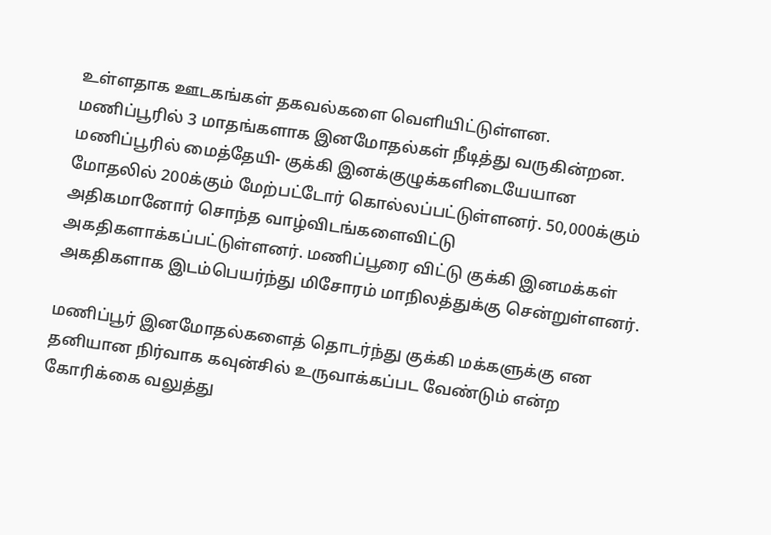உள்ளதாக ஊடகங்கள் தகவல்களை வெளியிட்டுள்ளன.
மணிப்பூரில் 3 மாதங்களாக இனமோதல்கள் நீடித்து வருகின்றன. மணிப்பூரில் மைத்தேயி- குக்கி இனக்குழுக்களிடையேயான மோதலில் 200க்கும் மேற்பட்டோர் கொல்லப்பட்டுள்ளனர். 50,000க்கும் அதிகமானோர் சொந்த வாழ்விடங்களைவிட்டு அகதிகளாக்கப்பட்டுள்ளனர். மணிப்பூரை விட்டு குக்கி இனமக்கள் அகதிகளாக இடம்பெயர்ந்து மிசோரம் மாநிலத்துக்கு சென்றுள்ளனர்.

மணிப்பூர் இனமோதல்களைத் தொடர்ந்து குக்கி மக்களுக்கு என தனியான நிர்வாக கவுன்சில் உருவாக்கப்பட வேண்டும் என்ற கோரிக்கை வலுத்து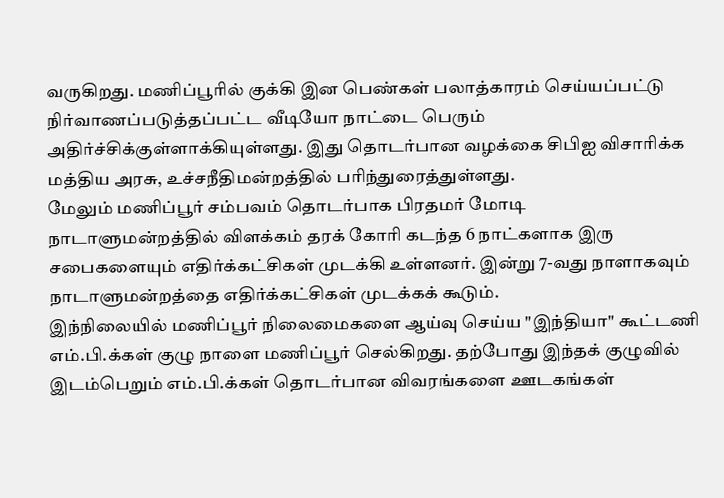வருகிறது. மணிப்பூரில் குக்கி இன பெண்கள் பலாத்காரம் செய்யப்பட்டு நிர்வாணப்படுத்தப்பட்ட வீடியோ நாட்டை பெரும் அதிர்ச்சிக்குள்ளாக்கியுள்ளது. இது தொடர்பான வழக்கை சிபிஐ விசாரிக்க மத்திய அரசு, உச்சநீதிமன்றத்தில் பரிந்துரைத்துள்ளது.
மேலும் மணிப்பூர் சம்பவம் தொடர்பாக பிரதமர் மோடி நாடாளுமன்றத்தில் விளக்கம் தரக் கோரி கடந்த 6 நாட்களாக இரு சபைகளையும் எதிர்க்கட்சிகள் முடக்கி உள்ளனர். இன்று 7-வது நாளாகவும் நாடாளுமன்றத்தை எதிர்க்கட்சிகள் முடக்கக் கூடும்.
இந்நிலையில் மணிப்பூர் நிலைமைகளை ஆய்வு செய்ய "இந்தியா" கூட்டணி எம்.பி.க்கள் குழு நாளை மணிப்பூர் செல்கிறது. தற்போது இந்தக் குழுவில் இடம்பெறும் எம்.பி.க்கள் தொடர்பான விவரங்களை ஊடகங்கள்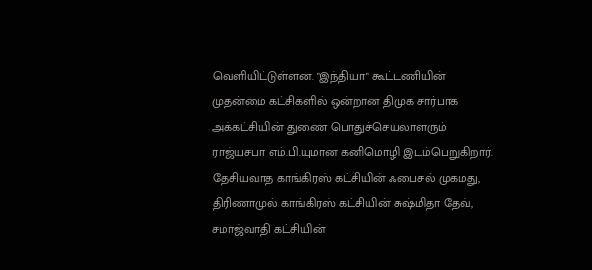வெளியிட்டுள்ளன. "இந்தியா" கூட்டணியின் முதன்மை கட்சிகளில் ஒன்றான திமுக சார்பாக அக்கட்சியின் துணை பொதுச்செயலாளரும் ராஜ்யசபா எம்.பி.யுமான கனிமொழி இடம்பெறுகிறார். தேசியவாத காங்கிரஸ் கட்சியின் ஃபைசல் முகமது, திரிணாமுல் காங்கிரஸ் கட்சியின் சுஷ்மிதா தேவ், சமாஜ்வாதி கட்சியின்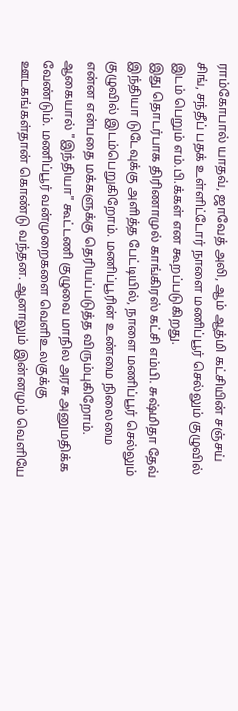ராம்கோபால் யாதவ், ஜாவேத் அலி, ஆம் ஆத்மி கட்சியின் சஞ்சய் சிங், சந்தீப் பதக் உள்ளிட்டோர் நாளை மணிப்பூர் செல்லும் குழுவில் இடம் பெறும் எம்.பி.க்கள் என கூறப்படுகிறது.
இது தொடர்பாக திரிணாமுல் காங்கிரஸ் கட்சி எம்பி. சுஷ்மிதா தேவ் இந்தியா டுடேவுக்கு அளித்த பேட்டியில், நாளை மணிப்பூர் செல்லும் குழுவில் இடம்பெறுகிறோம். மணிப்பூரின் உண்மை நிலைமை என்ன என்பதை மக்களுக்கு தெரியப்படுத்த விரும்புகிறோம். ஆகையால் "இந்தியா" கூட்டணி குழுவை மாநில அரசு அனுமதிக்க வேண்டும். மணிப்பூர் வன்முறைகளை வெளிஉலகுக்கு ஊடகங்கள்தான் கொண்டு வந்தன. ஆனாலும் இன்னமும் வெளியே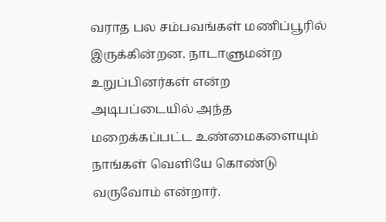வராத பல சம்பவங்கள் மணிப்பூரில் இருக்கின்றன. நாடாளுமன்ற உறுப்பினர்கள் என்ற அடிபப்டையில் அந்த மறைக்கப்பட்ட உண்மைகளையும் நாங்கள் வெளியே கொண்டு வருவோம் என்றார்.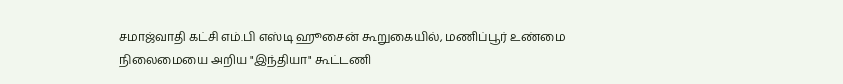சமாஜ்வாதி கட்சி எம்.பி எஸ்டி ஹூசைன் கூறுகையில், மணிப்பூர் உண்மை நிலைமையை அறிய "இந்தியா" கூட்டணி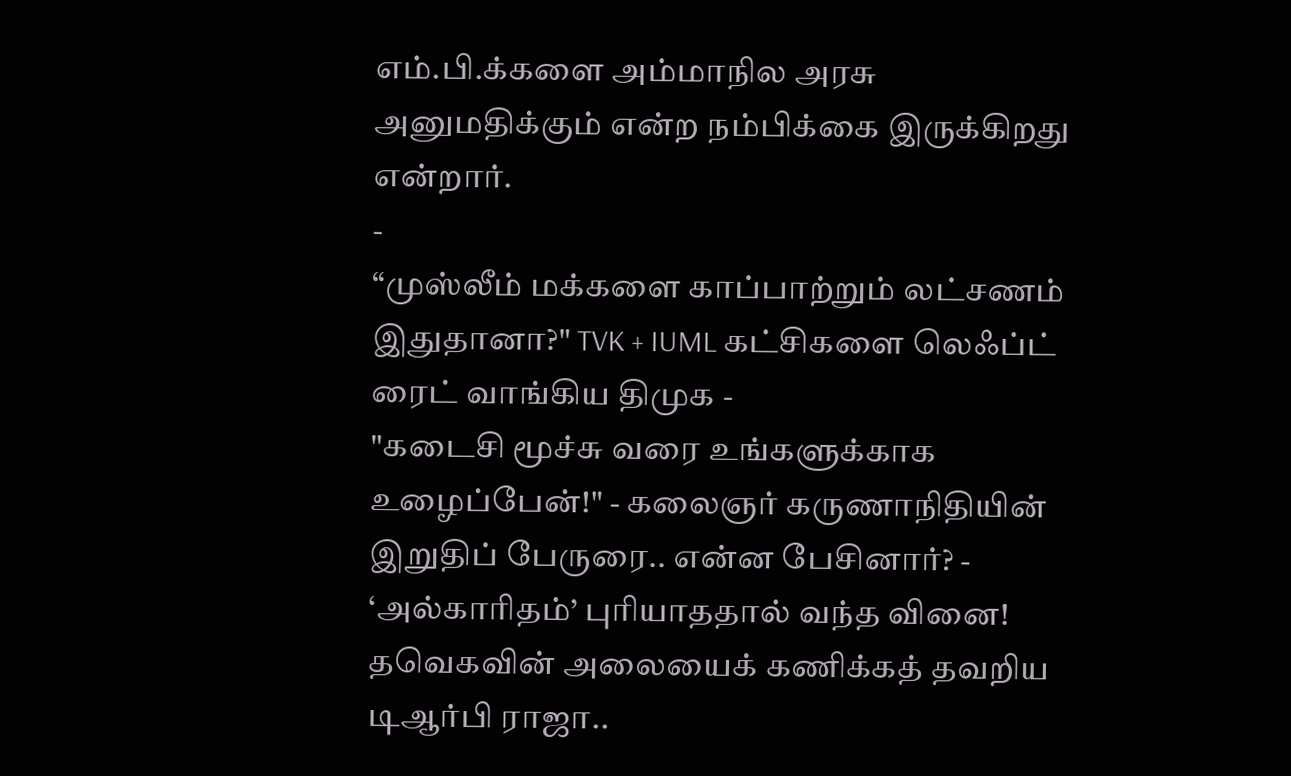எம்.பி.க்களை அம்மாநில அரசு அனுமதிக்கும் என்ற நம்பிக்கை இருக்கிறது என்றார்.
-
“முஸ்லீம் மக்களை காப்பாற்றும் லட்சணம் இதுதானா?" TVK + IUML கட்சிகளை லெஃப்ட் ரைட் வாங்கிய திமுக -
"கடைசி மூச்சு வரை உங்களுக்காக உழைப்பேன்!" - கலைஞர் கருணாநிதியின் இறுதிப் பேருரை.. என்ன பேசினார்? -
‘அல்காரிதம்’ புரியாததால் வந்த வினை! தவெகவின் அலையைக் கணிக்கத் தவறிய டிஆர்பி ராஜா..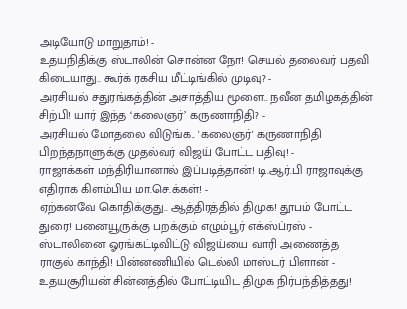அடியோடு மாறுதாம்! -
உதயநிதிக்கு ஸ்டாலின் சொன்ன நோ! செயல் தலைவர் பதவி கிடையாது.. கூர்க் ரகசிய மீட்டிங்கில் முடிவு? -
அரசியல் சதுரங்கத்தின் அசாத்திய மூளை.. நவீன தமிழகத்தின் சிற்பி! யார் இந்த ‘கலைஞர்’ கருணாநிதி? -
அரசியல் மோதலை விடுங்க.. 'கலைஞர்' கருணாநிதி பிறந்தநாளுக்கு முதல்வர் விஜய் போட்ட பதிவு! -
ராஜாக்கள் மந்திரியானால் இப்படித்தான்! டி.ஆர்.பி ராஜாவுக்கு எதிராக கிளம்பிய மா.செ.க்கள்! -
ஏற்கனவே கொதிக்குது.. ஆத்திரத்தில் திமுக! தூபம் போட்ட துரை! பனையூருக்கு பறக்கும் எழும்பூர் எக்ஸ்ப்ரஸ் -
ஸ்டாலினை ஓரங்கட்டிவிட்டு விஜய்யை வாரி அணைத்த ராகுல் காந்தி! பின்னணியில் டெல்லி மாஸ்டர் பிளான் -
உதயசூரியன் சின்னத்தில் போட்டியிட திமுக நிர்பந்தித்தது!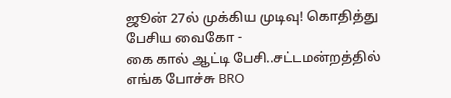ஜூன் 27ல் முக்கிய முடிவு! கொதித்து பேசிய வைகோ -
கை கால் ஆட்டி பேசி..சட்டமன்றத்தில் எங்க போச்சு BRO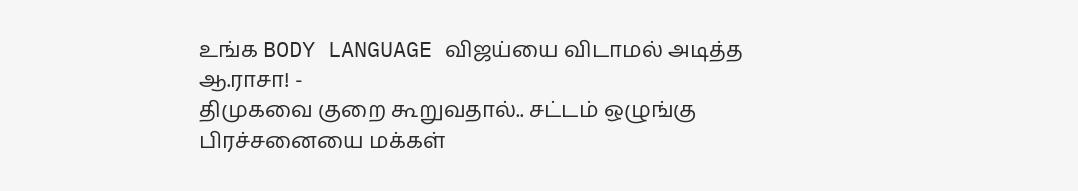உங்க BODY LANGUAGE விஜய்யை விடாமல் அடித்த ஆ.ராசா! -
திமுகவை குறை கூறுவதால்.. சட்டம் ஒழுங்கு பிரச்சனையை மக்கள்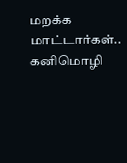மறக்க மாட்டார்கள்.. கனிமொழி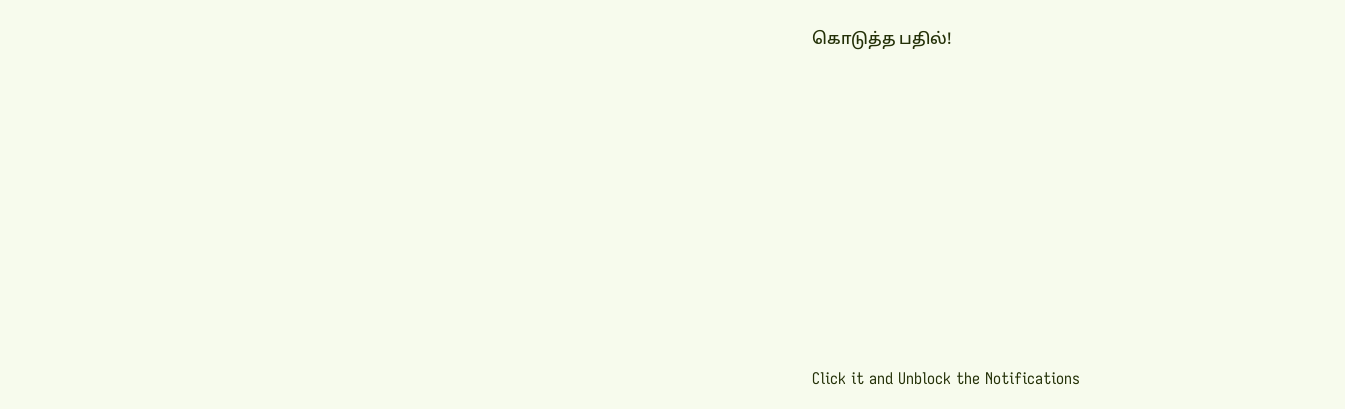கொடுத்த பதில்!












Click it and Unblock the Notifications